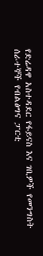የድሬዳዋ አስተዳደር የፋይናስ እና ገቢዎች የመንግስት ሰራተኞች የብልፅግና ፓርቲ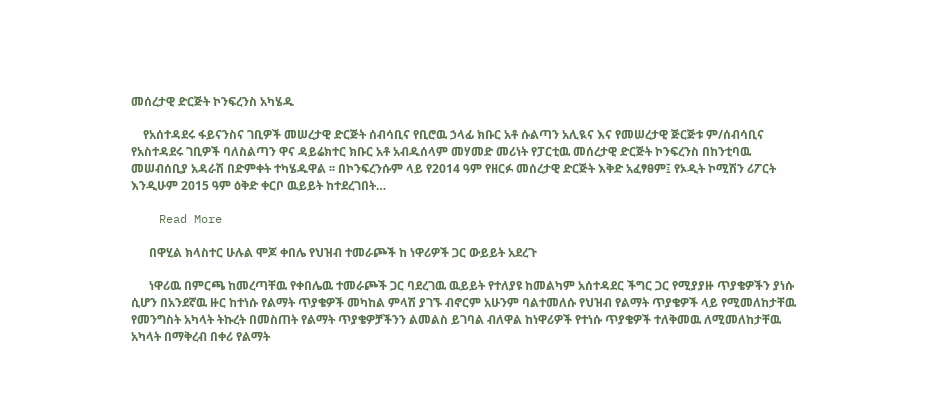መሰረታዊ ድርጅት ኮንፍረንስ አካሄዱ

    የአሰተዳደሩ ፋይናንስና ገቢዎች መሠረታዊ ድርጅት ሰብሳቢና የቢሮዉ ኃላፊ ክቡር አቶ ሱልጣን አሊዪና እና የመሠረታዊ ጅርጅቱ ም/ሰብሳቢና የአስተዳደሩ ገቢዎች ባለስልጣን ዋና ዳይሬክተር ክቡር አቶ አብዱሰላም መሃመድ መሪነት የፓርቲዉ መሰረታዊ ድርጅት ኮንፍረንስ በከንቲባዉ መሠብሰቢያ አዳራሽ በድምቀት ተካሄዱዋል ፡፡ በኮንፍረንሱም ላይ የ2014 ዓም የዘርፉ መሰረታዊ ድርጅት እቅድ አፈፃፀም፤ የኦዲት ኮሚሽን ሪፖርት እንዲሁም 2015 ዓም ዕቅድ ቀርቦ ዉይይት ከተደረገበት…

    Read More

      በዋሂል ክላስተር ሁሉል ሞጆ ቀበሌ የህዝብ ተመራጮች ከ ነዋሪዎች ጋር ውይይት አደረጉ

      ነዋሪዉ በምርጫ ከመረጣቸዉ የቀበሌዉ ተመራጮች ጋር ባደረገዉ ዉይይት የተለያዩ ከመልካም አሰተዳደር ችግር ጋር የሚያያዙ ጥያቄዎችን ያነሱ ሲሆን በአንደኛዉ ዙር ከተነሱ የልማት ጥያቄዎች መካከል ምላሽ ያገኙ ብኖርም አሁንም ባልተመለሱ የህዝብ የልማት ጥያቄዎች ላይ የሚመለከታቸዉ የመንግስት አካላት ትኩረት በመስጠት የልማት ጥያቄዎቻችንን ልመልስ ይገባል ብለዋል ከነዋሪዎች የተነሱ ጥያቄዎች ተለቅመዉ ለሚመለከታቸዉ አካላት በማቅረብ በቀሪ የልማት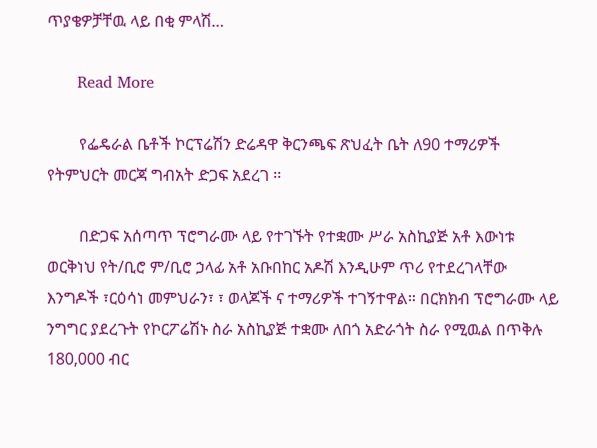ጥያቄዎቻቸዉ ላይ በቂ ምላሽ…

      Read More

        የፌዴራል ቤቶች ኮርፕሬሽን ድሬዳዋ ቅርንጫፍ ጽህፈት ቤት ለ90 ተማሪዎች የትምህርት መርጃ ግብአት ድጋፍ አደረገ ፡፡

        በድጋፍ አሰጣጥ ፕሮግራሙ ላይ የተገኙት የተቋሙ ሥራ አስኪያጅ አቶ እውነቱ ወርቅነህ የት/ቢሮ ም/ቢሮ ኃላፊ አቶ አቡበከር አዶሽ እንዲሁም ጥሪ የተደረገላቸው እንግዶች ፣ርዕሳነ መምህራን፣ ፣ ወላጆች ና ተማሪዎች ተገኝተዋል። በርክክብ ፕሮግራሙ ላይ ንግግር ያደረጉት የኮርፖሬሽኑ ስራ አስኪያጅ ተቋሙ ለበጎ አድራጎት ስራ የሚዉል በጥቅሉ 180,000 ብር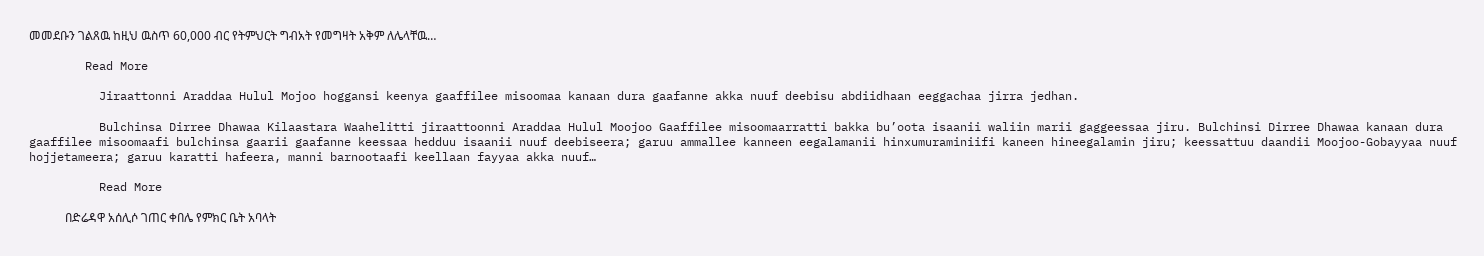መመደቡን ገልጸዉ ከዚህ ዉስጥ 60,000 ብር የትምህርት ግብአት የመግዛት አቅም ለሌላቸዉ…

        Read More

          Jiraattonni Araddaa Hulul Mojoo hoggansi keenya gaaffilee misoomaa kanaan dura gaafanne akka nuuf deebisu abdiidhaan eeggachaa jirra jedhan.

          Bulchinsa Dirree Dhawaa Kilaastara Waahelitti jiraattoonni Araddaa Hulul Moojoo Gaaffilee misoomaarratti bakka bu’oota isaanii waliin marii gaggeessaa jiru. Bulchinsi Dirree Dhawaa kanaan dura gaaffilee misoomaafi bulchinsa gaarii gaafanne keessaa hedduu isaanii nuuf deebiseera; garuu ammallee kanneen eegalamanii hinxumuraminiifi kaneen hineegalamin jiru; keessattuu daandii Moojoo-Gobayyaa nuuf hojjetameera; garuu karatti hafeera, manni barnootaafi keellaan fayyaa akka nuuf…

          Read More

            በድሬዳዋ አሰሊሶ ገጠር ቀበሌ የምክር ቤት አባላት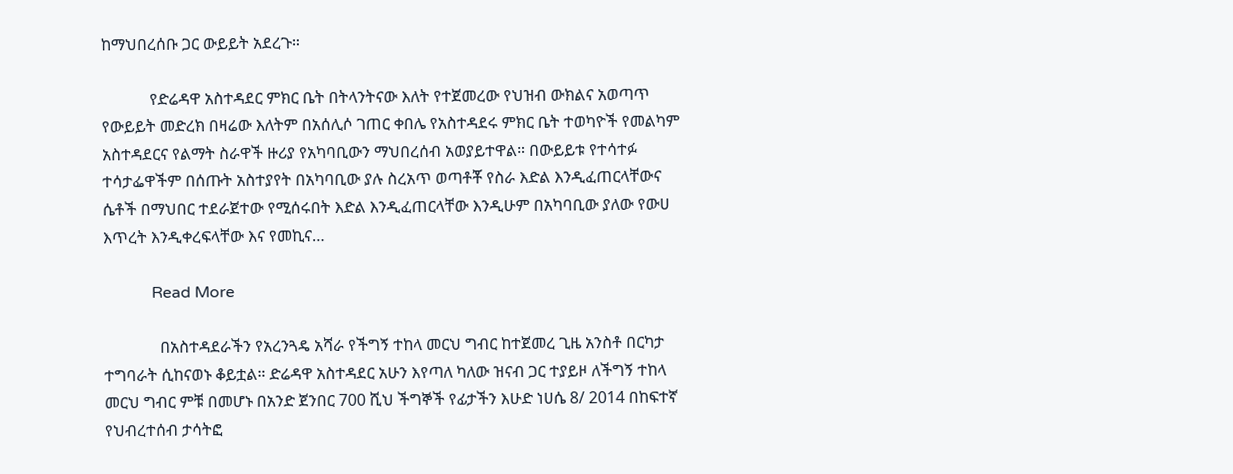ከማህበረሰቡ ጋር ውይይት አደረጉ።

            የድሬዳዋ አስተዳደር ምክር ቤት በትላንትናው እለት የተጀመረው የህዝብ ውክልና አወጣጥ የውይይት መድረክ በዛሬው እለትም በአሰሊሶ ገጠር ቀበሌ የአስተዳደሩ ምክር ቤት ተወካዮች የመልካም አስተዳደርና የልማት ስራዋች ዙሪያ የአካባቢውን ማህበረሰብ አወያይተዋል። በውይይቱ የተሳተፉ ተሳታፌዋችም በሰጡት አስተያየት በአካባቢው ያሉ ስረአጥ ወጣቶቾ የስራ እድል እንዲፈጠርላቸውና ሴቶች በማህበር ተደራጀተው የሚሰሩበት እድል እንዲፈጠርላቸው እንዲሁም በአካባቢው ያለው የውሀ እጥረት እንዲቀረፍላቸው እና የመኪና…

            Read More

              በአስተዳደራችን የአረንጓዴ አሻራ የችግኝ ተከላ መርህ ግብር ከተጀመረ ጊዜ አንስቶ በርካታ ተግባራት ሲከናወኑ ቆይቷል። ድሬዳዋ አስተዳደር አሁን እየጣለ ካለው ዝናብ ጋር ተያይዞ ለችግኝ ተከላ መርህ ግብር ምቹ በመሆኑ በአንድ ጀንበር 700 ሺህ ችግኞች የፊታችን እሁድ ነሀሴ 8/ 2014 በከፍተኛ የህብረተሰብ ታሳትፎ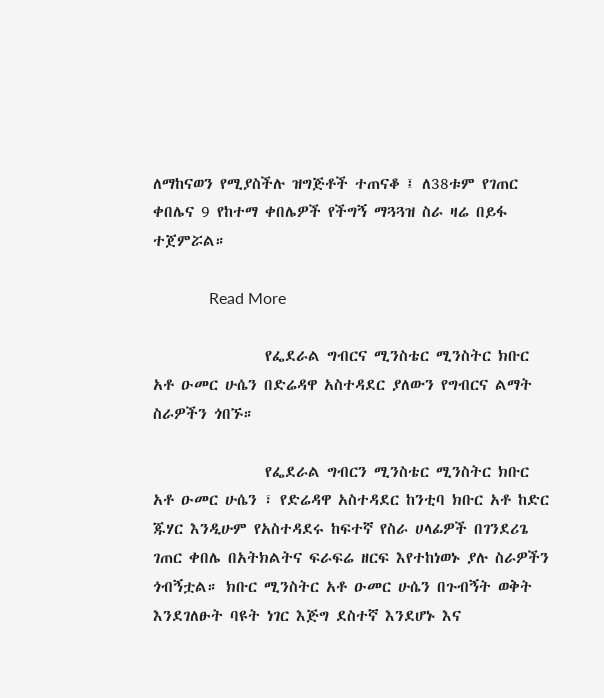ለማከናወን የሚያስችሉ ዝግጅቶች ተጠናቆ ፤ ለ38ቱም የገጠር ቀበሌና 9 የከተማ ቀበሌዎች የችግኝ ማጓጓዝ ስራ ዛሬ በይፋ ተጀምሯል።

              Read More

                የፌደራል ግብርና ሚንስቴር ሚንስትር ክቡር አቶ ዑመር ሁሴን በድሬዳዋ አስተዳደር ያለውን የግብርና ልማት ስራዎችን ጎበኙ።

                የፌደራል ግብርን ሚንስቴር ሚንስትር ክቡር አቶ ዑመር ሁሴን ፣ የድሬዳዋ አስተዳደር ከንቲባ ክቡር አቶ ከድር ጁሃር እንዲሁም የአስተዳደሩ ከፍተኛ የስራ ሀላፊዎች በገንደሪጌ ገጠር ቀበሌ በአትክልትና ፍራፍሬ ዘርፍ እየተከነወኑ ያሉ ስራዎችን ጎብኝቷል። ክቡር ሚንስትር አቶ ዑመር ሁሴን በጉብኝት ወቅት እንደገለፁት ባዩት ነገር እጅግ ደስተኛ እንደሆኑ እና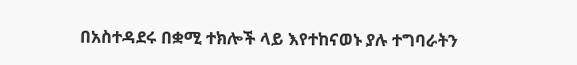በአስተዳደሩ በቋሚ ተክሎች ላይ እየተከናወኑ ያሉ ተግባራትን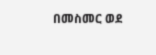በመስመር ወደ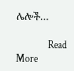ሌሎች…

                Read More